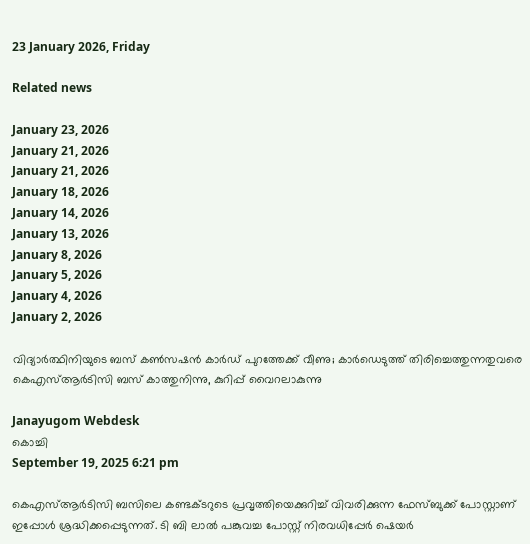23 January 2026, Friday

Related news

January 23, 2026
January 21, 2026
January 21, 2026
January 18, 2026
January 14, 2026
January 13, 2026
January 8, 2026
January 5, 2026
January 4, 2026
January 2, 2026

വിദ്യാർത്ഥിനിയുടെ ബസ് കൺസഷൻ കാർഡ് പുറത്തേക്ക് വീണു; കാര്‍ഡെടുത്ത് തിരിച്ചെത്തുന്നതുവരെ കെഎസ്‍ആർടിസി ബസ് കാത്തുനിന്നു, കുറിപ്പ് വൈറലാകുന്നു

Janayugom Webdesk
കൊച്ചി
September 19, 2025 6:21 pm

കെഎസ്‍ആർടിസി ബസിലെ കണ്ടക്ടറുടെ പ്രവൃത്തിയെക്കുറിച്ച് വിവരിക്കുന്ന ഫേസ്ബുക്ക് പോസ്റ്റാണ് ഇപ്പോൾ ശ്രദ്ധിക്കപ്പെടുന്നത്. ടി ബി ലാൽ പങ്കുവച്ച പോസ്റ്റ് നിരവധിപ്പേർ ഷെയർ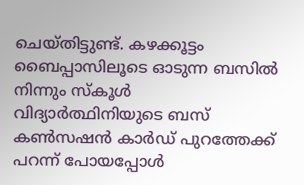ചെയ്തിട്ടുണ്ട്. കഴക്കൂട്ടം ബൈപ്പാസിലൂടെ ഓടുന്ന ബസിൽ നിന്നും സ്കൂൾ വിദ്യാർത്ഥിനിയുടെ ബസ് കൺസഷൻ കാർഡ് പുറത്തേക്ക് പറന്ന് പോയപ്പോൾ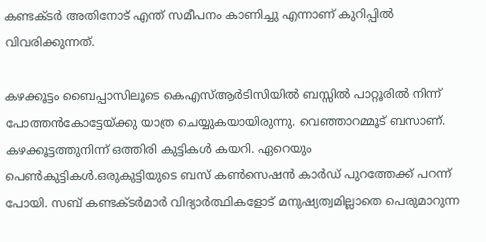കണ്ടക്ടർ അതിനോട് എന്ത് സമീപനം കാണിച്ചു എന്നാണ് കുറിപ്പില്‍ വിവരിക്കുന്നത്.

കഴക്കൂട്ടം ബൈപ്പാസിലൂടെ കെഎസ്ആർടിസിയിൽ ബസ്സിൽ പാറ്റൂരിൽ നിന്ന് പോത്തൻകോട്ടേയ്ക്കു യാത്ര ചെയ്യുകയായിരുന്നു. വെഞ്ഞാറമ്മൂട് ബസാണ്. കഴക്കൂട്ടത്തുനിന്ന് ഒത്തിരി കുട്ടികൾ കയറി. ഏറെയും പെൺകുട്ടികൾ.ഒരുകുട്ടിയുടെ ബസ് കണ്‍സെഷന്‍ കാര്‍ഡ് പുറത്തേക്ക് പറന്ന് പോയി. സബ് കണ്ടക്ടര്‍മാര്‍ വിദ്യാര്‍ത്ഥികളോട് മനുഷ്യത്വമില്ലാതെ പെരുമാറുന്ന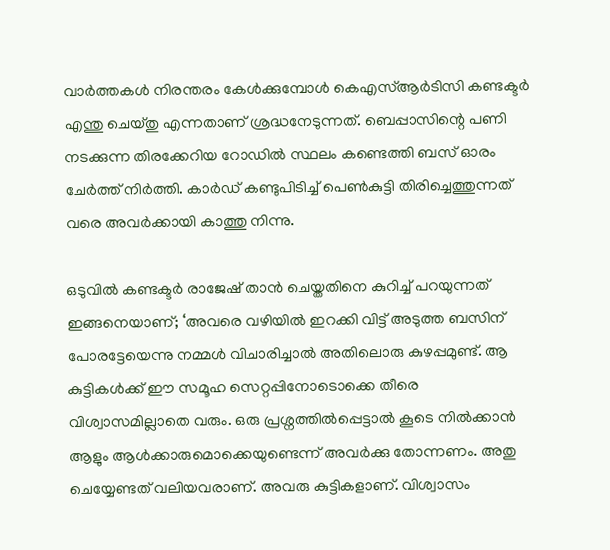വാര്‍ത്തകള്‍ നിരന്തരം കേള്‍ക്കുമ്പോള്‍ കെഎസ്‍ആർടിസി കണ്ടക്ടര്‍ എന്തു ചെയ്തു എന്നതാണ് ശ്രദ്ധനേടുന്നത്. ബെപ്പാസിന്റെ പണി നടക്കുന്ന തിരക്കേറിയ റോഡില്‍ സ്ഥലം കണ്ടെത്തി ബസ് ഓരം ചേര്‍ത്ത് നിര്‍ത്തി. കാര്‍ഡ് കണ്ടുപിടിച്ച് പെണ്‍കുട്ടി തിരിച്ചെത്തുന്നത് വരെ അവര്‍ക്കായി കാത്തു നിന്നു.

ഒടുവിൽ കണ്ടക്ടർ രാജേഷ് താൻ ചെയ്തതിനെ കുറിച്ച് പറയുന്നത് ഇങ്ങനെയാണ്; ‘അവരെ വഴിയിൽ ഇറക്കി വിട്ട് അടുത്ത ബസിന് പോരട്ടേയെന്നു നമ്മൾ വിചാരിച്ചാൽ അതിലൊരു കുഴപ്പമുണ്ട്. ആ കുട്ടികൾക്ക് ഈ സമൂഹ സെറ്റപ്പിനോടൊക്കെ തീരെ വിശ്വാസമില്ലാതെ വരും. ഒരു പ്രശ്നത്തിൽപ്പെട്ടാൽ കൂടെ നിൽക്കാൻ ആളും ആൾക്കാരുമൊക്കെയുണ്ടെന്ന് അവർക്കു തോന്നണം. അതു ചെയ്യേണ്ടത് വലിയവരാണ്. അവരു കുട്ടികളാണ്. വിശ്വാസം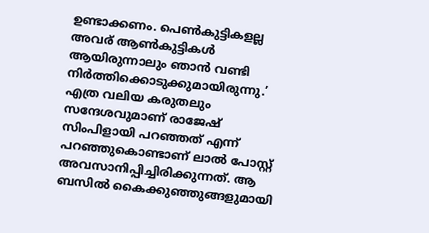ഉണ്ടാക്കണം. പെൺകുട്ടികളല്ല അവര് ആൺകുട്ടികൾ ആയിരുന്നാലും ഞാൻ വണ്ടി നിർത്തിക്കൊടുക്കുമായിരുന്നു.’ എത്ര വലിയ കരുതലും സന്ദേശവുമാണ് രാജേഷ് സിംപിളായി പറഞ്ഞത് എന്ന് പറഞ്ഞുകൊണ്ടാണ് ലാൽ പോസ്റ്റ് അവസാനിപ്പിച്ചിരിക്കുന്നത്. ആ ബസില്‍ കൈക്കുഞ്ഞുങ്ങളുമായി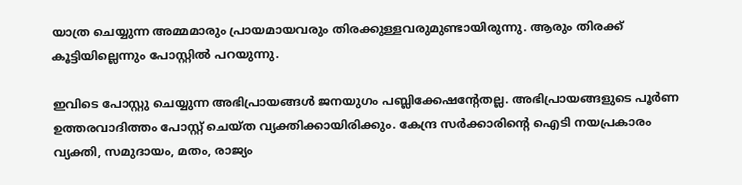യാത്ര ചെയ്യുന്ന അമ്മമാരും പ്രായമായവരും തിരക്കുള്ളവരുമുണ്ടായിരുന്നു. ആരും തിരക്ക് കൂട്ടിയില്ലെന്നും പോസ്റ്റില്‍ പറയുന്നു.

ഇവിടെ പോസ്റ്റു ചെയ്യുന്ന അഭിപ്രായങ്ങള്‍ ജനയുഗം പബ്ലിക്കേഷന്റേതല്ല. അഭിപ്രായങ്ങളുടെ പൂര്‍ണ ഉത്തരവാദിത്തം പോസ്റ്റ് ചെയ്ത വ്യക്തിക്കായിരിക്കും. കേന്ദ്ര സര്‍ക്കാരിന്റെ ഐടി നയപ്രകാരം വ്യക്തി, സമുദായം, മതം, രാജ്യം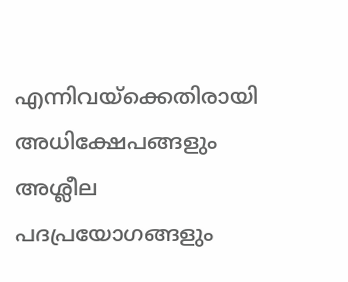എന്നിവയ്‌ക്കെതിരായി അധിക്ഷേപങ്ങളും അശ്ലീല പദപ്രയോഗങ്ങളും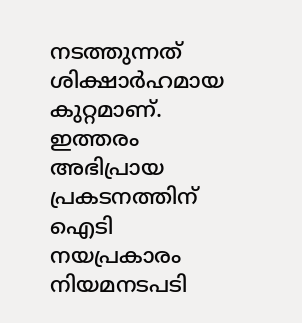നടത്തുന്നത് ശിക്ഷാര്‍ഹമായ കുറ്റമാണ്. ഇത്തരം അഭിപ്രായ പ്രകടനത്തിന് ഐടി നയപ്രകാരം നിയമനടപടി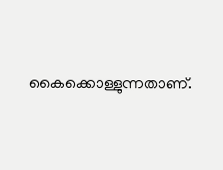കൈക്കൊള്ളുന്നതാണ്.